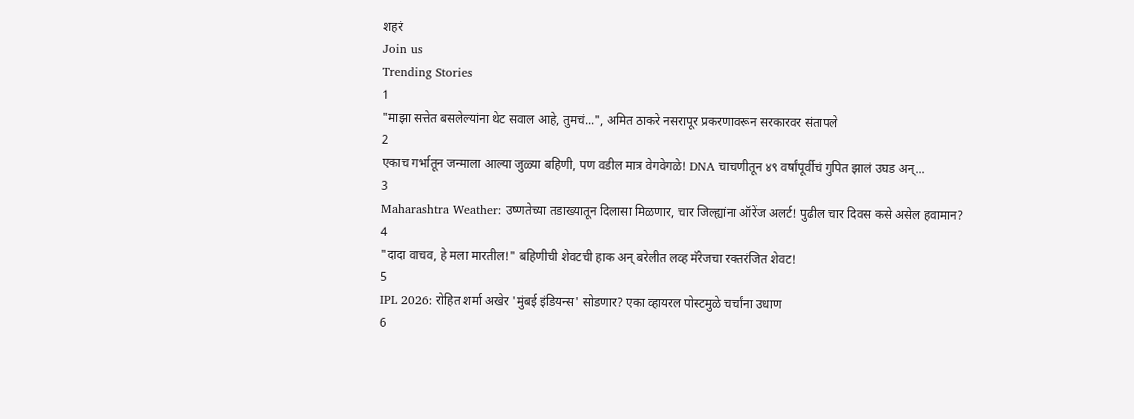शहरं
Join us
Trending Stories
1
"माझा सत्तेत बसलेल्यांना थेट सवाल आहे, तुमचं...", अमित ठाकरे नसरापूर प्रकरणावरून सरकारवर संतापले
2
एकाच गर्भातून जन्माला आल्या जुळ्या बहिणी, पण वडील मात्र वेगवेगळे! DNA चाचणीतून ४९ वर्षांपूर्वीचं गुपित झालं उघड अन्...
3
Maharashtra Weather: उष्णतेच्या तडाख्यातून दिलासा मिळणार, चार जिल्ह्यांना ऑरेंज अलर्ट! पुढील चार दिवस कसे असेल हवामान?
4
"दादा वाचव, हे मला मारतील!" बहिणीची शेवटची हाक अन् बरेलीत लव्ह मॅरेजचा रक्तरंजित शेवट!
5
IPL 2026: रोहित शर्मा अखेर 'मुंबई इंडियन्स' सोडणार? एका व्हायरल पोस्टमुळे चर्चांना उधाण
6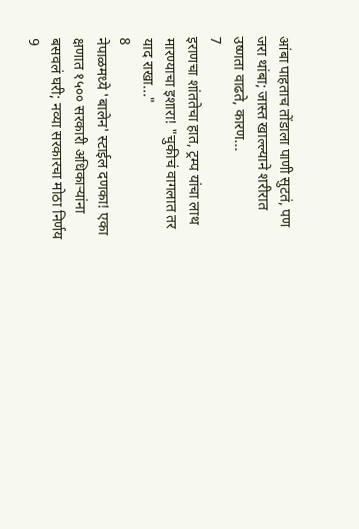आंबा पाहताच तोंडाला पाणी सुटतं, पण जरा थांबा; जास्त खाल्ल्याने शरीरात उष्णता वाढते, कारण...
7
इराणचा शांततेचा हात, ट्रम्प यांचा लाथ मारण्याचा इशारा! "चुकीचं वागलात तर याद राखा..."
8
नेपाळमध्ये 'बालेन' स्टाईल दणका! एका क्षणात १५०० सरकारी अधिकाऱ्यांना बसवलं घरी; नव्या सरकारचा मोठा निर्णय
9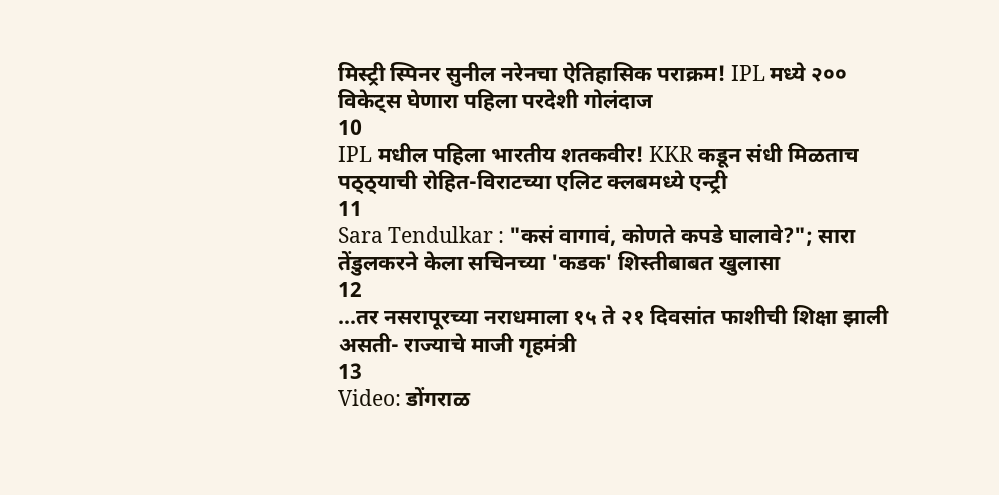मिस्ट्री स्पिनर सुनील नरेनचा ऐतिहासिक पराक्रम! IPL मध्ये २०० विकेट्स घेणारा पहिला परदेशी गोलंदाज
10
IPL मधील पहिला भारतीय शतकवीर! KKR कडून संधी मिळताच पठ्ठ्याची रोहित-विराटच्या एलिट क्लबमध्ये एन्ट्री
11
Sara Tendulkar : "कसं वागावं, कोणते कपडे घालावे?"; सारा तेंडुलकरने केला सचिनच्या 'कडक' शिस्तीबाबत खुलासा
12
...तर नसरापूरच्या नराधमाला १५ ते २१ दिवसांत फाशीची शिक्षा झाली असती- राज्याचे माजी गृहमंत्री
13
Video: डोंगराळ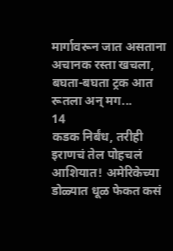मार्गावरून जात असताना अचानक रस्ता खचला, बघता-बघता ट्रक आत रूतला अन् मग...
14
कडक निर्बंध, तरीही इराणचं तेल पोहचलं आशियात! अमेरिकेच्या डोळ्यात धूळ फेकत कसं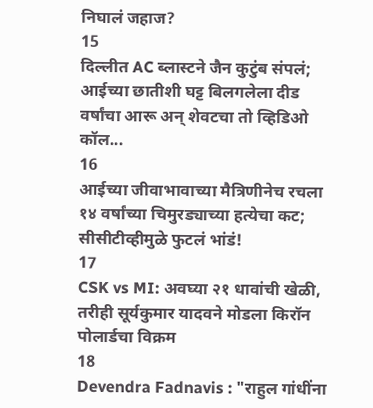निघालं जहाज?
15
दिल्लीत AC ब्लास्टने जैन कुटुंब संपलं; आईच्या छातीशी घट्ट बिलगलेला दीड वर्षांचा आरू अन् शेवटचा तो व्हिडिओ कॉल...
16
आईच्या जीवाभावाच्या मैत्रिणीनेच रचला १४ वर्षांच्या चिमुरड्याच्या हत्येचा कट; सीसीटीव्हीमुळे फुटलं भांडं!
17
CSK vs MI: अवघ्या २१ धावांची खेळी, तरीही सूर्यकुमार यादवने मोडला किरॉन पोलार्डचा विक्रम
18
Devendra Fadnavis : "राहुल गांधींना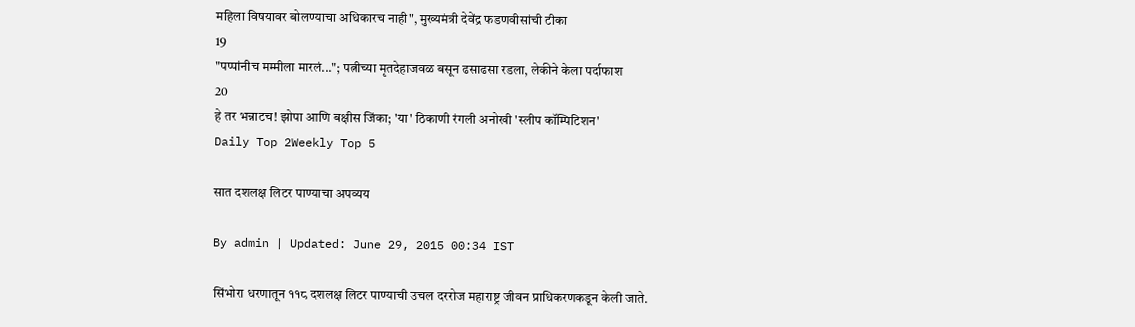महिला विषयावर बोलण्याचा अधिकारच नाही", मुख्यमंत्री देवेंद्र फडणवीसांची टीका
19
"पप्पांनीच मम्मीला मारलं..."; पत्नीच्या मृतदेहाजवळ बसून ढसाढसा रडला, लेकीने केला पर्दाफाश
20
हे तर भन्नाटच! झोपा आणि बक्षीस जिंका; 'या' ठिकाणी रंगली अनोखी 'स्लीप कॉम्पिटिशन'
Daily Top 2Weekly Top 5

सात दशलक्ष लिटर पाण्याचा अपव्यय

By admin | Updated: June 29, 2015 00:34 IST

सिंभोरा धरणातून ११८ दशलक्ष लिटर पाण्याची उचल दररोज महाराष्ट्र जीवन प्राधिकरणकडून केली जाते.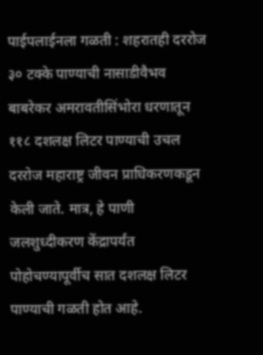पाईपलाईनला गळती : शहरातही दररोज ३० टक्के पाण्याची नासाडीवैभव बाबरेकर अमरावतीसिंभोरा धरणातून ११८ दशलक्ष लिटर पाण्याची उचल दररोज महाराष्ट्र जीवन प्राधिकरणकडून केली जाते. मात्र, हे पाणी जलशुध्दीकरण केंद्रापर्यंत पोहोचण्यापूर्वीच सात दशलक्ष लिटर पाण्याची गळती होत आहे.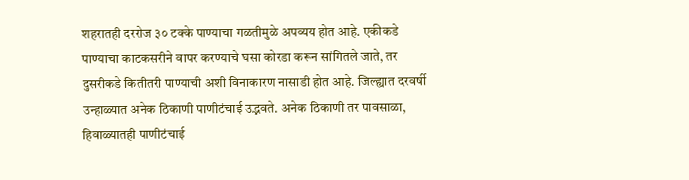शहरातही दररोज ३० टक्के पाण्याचा गळतीमुळे अपव्यय होत आहे. एकीकडे पाण्याचा काटकसरीने वापर करण्याचे घसा कोरडा करून सांगितले जाते, तर दुसरीकडे कितीतरी पाण्याची अशी विनाकारण नासाडी होत आहे. जिल्ह्यात दरवर्षी उन्हाळ्यात अनेक ठिकाणी पाणीटंचाई उद्भवते. अनेक ठिकाणी तर पावसाळा, हिवाळ्यातही पाणीटंचाई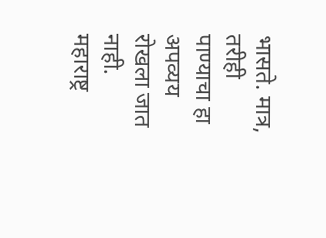भासते. मात्र, तरीही पाण्याचा हा अपव्यय रोखला जात नाही. महाराष्ट्र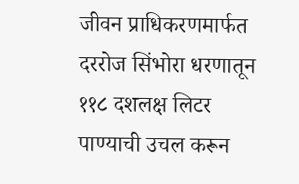जीवन प्राधिकरणमार्फत दररोज सिंभोरा धरणातून ११८ दशलक्ष लिटर पाण्याची उचल करून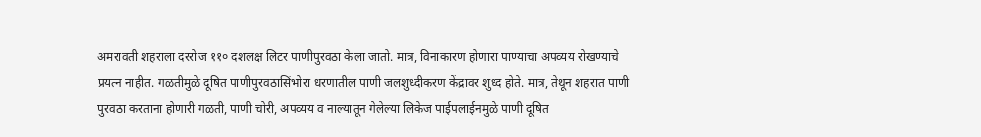अमरावती शहराला दररोज ११० दशलक्ष लिटर पाणीपुरवठा केला जातो. मात्र, विनाकारण होणारा पाण्याचा अपव्यय रोखण्याचे प्रयत्न नाहीत. गळतीमुळे दूषित पाणीपुरवठासिंभोरा धरणातील पाणी जलशुध्दीकरण केंद्रावर शुध्द होते. मात्र, तेथून शहरात पाणी पुरवठा करताना होणारी गळती, पाणी चोरी, अपव्यय व नाल्यातून गेलेल्या लिकेज पाईपलाईनमुळे पाणी दूषित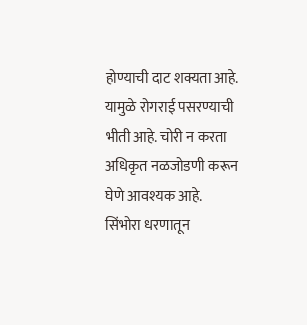होण्याची दाट शक्यता आहे. यामुळे रोगराई पसरण्याची भीती आहे. चोरी न करता अधिकृत नळजोडणी करून घेणे आवश्यक आहे. सिंभोरा धरणातून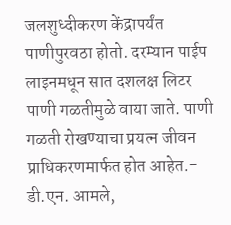जलशुध्दीकरण केंद्रापर्यंत पाणीपुरवठा होतो. दरम्यान पाईप लाइनमधून सात दशलक्ष लिटर पाणी गळतीमुळे वाया जाते. पाणी गळती रोखण्याचा प्रयत्न जीवन प्राधिकरणमार्फत होत आहेत.- डी.एन. आमले,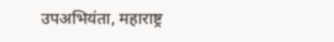उपअभियंता, महाराष्ट्र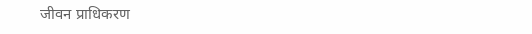जीवन प्राधिकरण